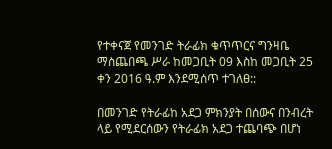የተቀናጀ የመንገድ ትራፊክ ቁጥጥርና ግንዛቤ ማስጨበጫ ሥራ ከመጋቢት 09 እስከ መጋቢት 25 ቀን 2016 ዓ.ም እንደሚሰጥ ተገለፀ::

በመንገድ የትራፊከ አደጋ ምክንያት በሰውና በንብረት ላይ የሚደርሰውን የትራፊክ አደጋ ተጨባጭ በሆነ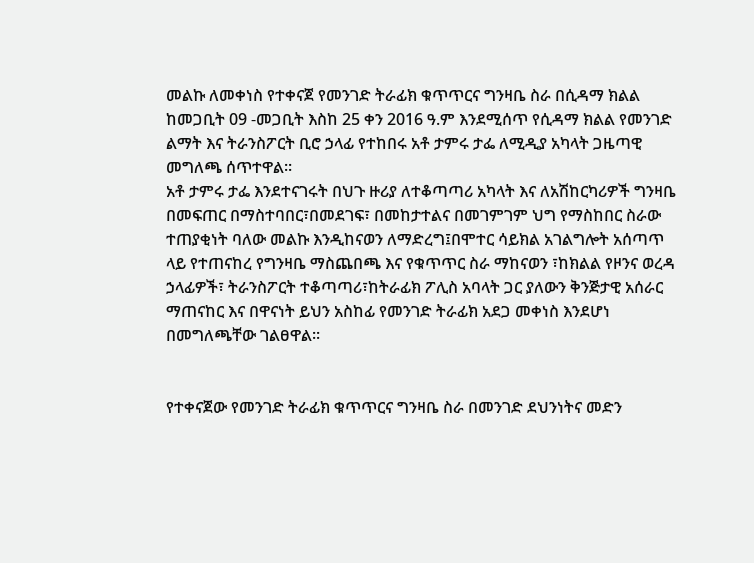መልኩ ለመቀነስ የተቀናጀ የመንገድ ትራፊክ ቁጥጥርና ግንዛቤ ስራ በሲዳማ ክልል ከመጋቢት 09 -መጋቢት እስከ 25 ቀን 2016 ዓ.ም እንደሚሰጥ የሲዳማ ክልል የመንገድ ልማት እና ትራንስፖርት ቢሮ ኃላፊ የተከበሩ አቶ ታምሩ ታፌ ለሚዲያ አካላት ጋዜጣዊ መግለጫ ሰጥተዋል፡፡
አቶ ታምሩ ታፌ እንደተናገሩት በህጉ ዙሪያ ለተቆጣጣሪ አካላት እና ለአሽከርካሪዎች ግንዛቤ በመፍጠር በማስተባበር፣በመደገፍ፣ በመከታተልና በመገምገም ህግ የማስከበር ስራው ተጠያቂነት ባለው መልኩ እንዲከናወን ለማድረግ፤በሞተር ሳይክል አገልግሎት አሰጣጥ ላይ የተጠናከረ የግንዛቤ ማስጨበጫ እና የቁጥጥር ስራ ማከናወን ፣ከክልል የዞንና ወረዳ ኃላፊዎች፣ ትራንስፖርት ተቆጣጣሪ፣ከትራፊክ ፖሊስ አባላት ጋር ያለውን ቅንጅታዊ አሰራር ማጠናከር እና በዋናነት ይህን አስከፊ የመንገድ ትራፊክ አደጋ መቀነስ እንደሆነ በመግለጫቸው ገልፀዋል፡፡


የተቀናጀው የመንገድ ትራፊክ ቁጥጥርና ግንዛቤ ስራ በመንገድ ደህንነትና መድን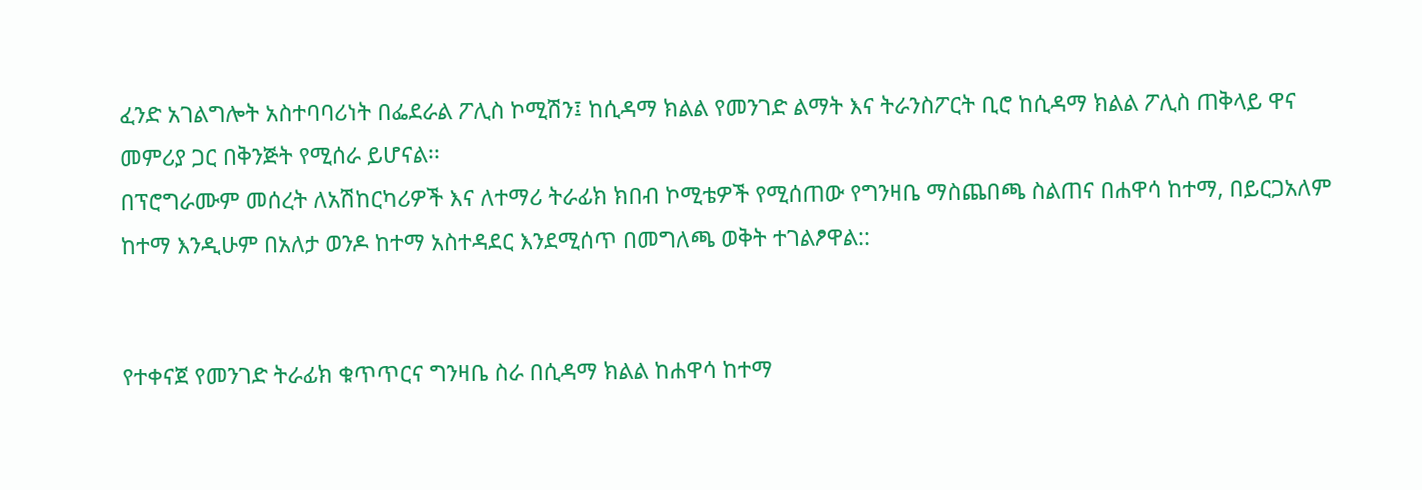ፈንድ አገልግሎት አስተባባሪነት በፌደራል ፖሊስ ኮሚሽን፤ ከሲዳማ ክልል የመንገድ ልማት እና ትራንስፖርት ቢሮ ከሲዳማ ክልል ፖሊስ ጠቅላይ ዋና መምሪያ ጋር በቅንጅት የሚሰራ ይሆናል፡፡
በፕሮግራሙም መሰረት ለአሽከርካሪዎች እና ለተማሪ ትራፊክ ክበብ ኮሚቴዎች የሚሰጠው የግንዛቤ ማስጨበጫ ስልጠና በሐዋሳ ከተማ, በይርጋአለም ከተማ እንዲሁም በአለታ ወንዶ ከተማ አስተዳደር እንደሚሰጥ በመግለጫ ወቅት ተገልፆዋል::


የተቀናጀ የመንገድ ትራፊክ ቁጥጥርና ግንዛቤ ስራ በሲዳማ ክልል ከሐዋሳ ከተማ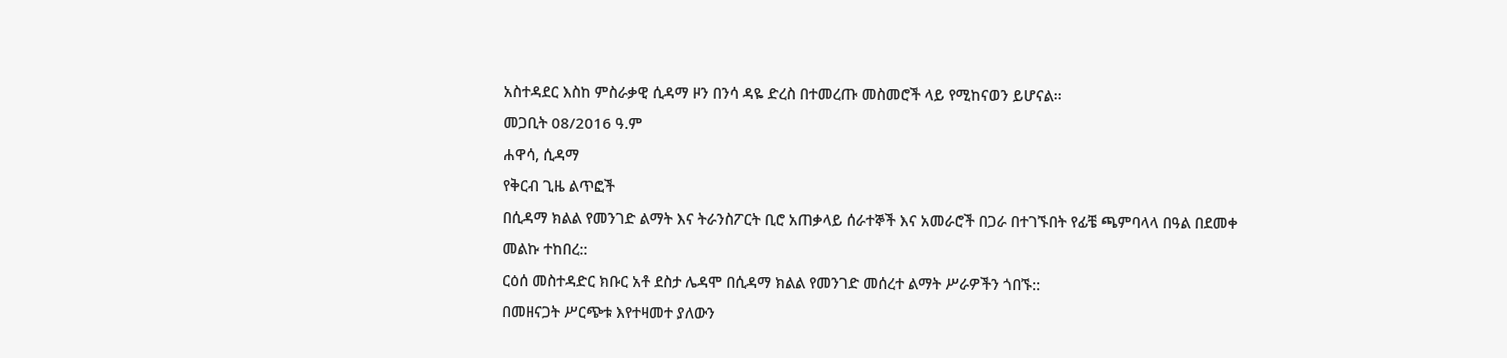አስተዳደር እስከ ምስራቃዊ ሲዳማ ዞን በንሳ ዳዬ ድረስ በተመረጡ መስመሮች ላይ የሚከናወን ይሆናል፡፡
መጋቢት 08/2016 ዓ.ም
ሐዋሳ, ሲዳማ
የቅርብ ጊዜ ልጥፎች
በሲዳማ ክልል የመንገድ ልማት እና ትራንስፖርት ቢሮ አጠቃላይ ሰራተኞች እና አመራሮች በጋራ በተገኙበት የፊቼ ጫምባላላ በዓል በደመቀ መልኩ ተከበረ::
ርዕሰ መስተዳድር ክቡር አቶ ደስታ ሌዳሞ በሲዳማ ክልል የመንገድ መሰረተ ልማት ሥራዎችን ጎበኙ::
በመዘናጋት ሥርጭቱ እየተዛመተ ያለውን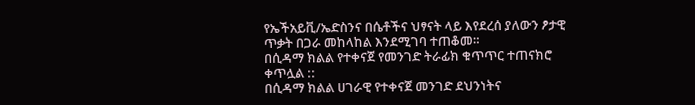የኤችአይቪ/ኤድስንና በሴቶችና ህፃናት ላይ እየደረሰ ያለውን ፆታዊ ጥቃት በጋራ መከላከል እንደሚገባ ተጠቆመ።
በሲዳማ ክልል የተቀናጀ የመንገድ ትራፊክ ቁጥጥር ተጠናክሮ ቀጥሏል ::
በሲዳማ ክልል ሀገራዊ የተቀናጀ መንገድ ደህንነትና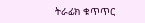ትራፊክ ቁጥጥር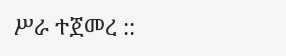ሥራ ተጀመረ ::